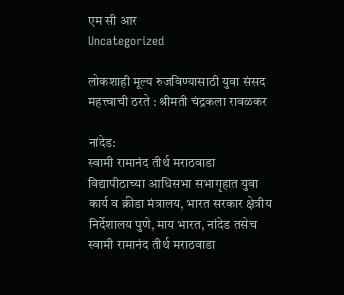एम सी आर
Uncategorized

लोकशाही मूल्य रुजविण्यासाठी युवा संसद महत्त्वाची ठरते : श्रीमती चंद्रकला रावळकर

नांदेड:
स्वामी रामानंद तीर्थ मराठवाडा विद्यापीठाच्या आधिसभा सभागृहात युवा कार्य व क्रीडा मंत्रालय, भारत सरकार क्षेत्रीय निर्देशालय पुणे, माय भारत, नांदेड तसेच स्वामी रामानंद तीर्थ मराठवाडा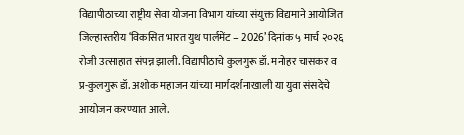विद्यापीठाच्या राष्ट्रीय सेवा योजना विभाग यांच्या संयुक्त विद्यमाने आयोजित जिल्हास्तरीय ‘विकसित भारत युथ पार्लमेंट – 2026’ दिनांक ५ मार्च २०२६ रोजी उत्साहात संपन्न झाली. विद्यापीठाचे कुलगुरू डॉ. मनोहर चासकर व प्र-कुलगुरू डॉ. अशोक महाजन यांच्या मार्गदर्शनाखाली या युवा संसदेचे आयोजन करण्यात आले.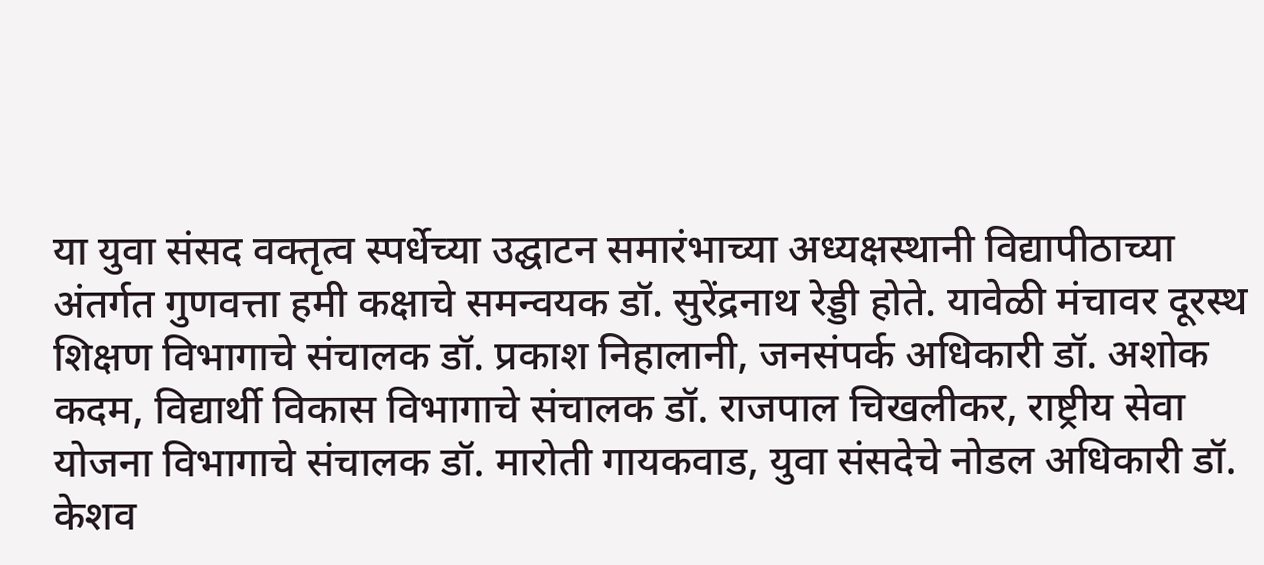या युवा संसद वक्तृत्व स्पर्धेच्या उद्घाटन समारंभाच्या अध्यक्षस्थानी विद्यापीठाच्या अंतर्गत गुणवत्ता हमी कक्षाचे समन्वयक डॉ. सुरेंद्रनाथ रेड्डी होते. यावेळी मंचावर दूरस्थ शिक्षण विभागाचे संचालक डॉ. प्रकाश निहालानी, जनसंपर्क अधिकारी डॉ. अशोक कदम, विद्यार्थी विकास विभागाचे संचालक डॉ. राजपाल चिखलीकर, राष्ट्रीय सेवा योजना विभागाचे संचालक डॉ. मारोती गायकवाड, युवा संसदेचे नोडल अधिकारी डॉ. केशव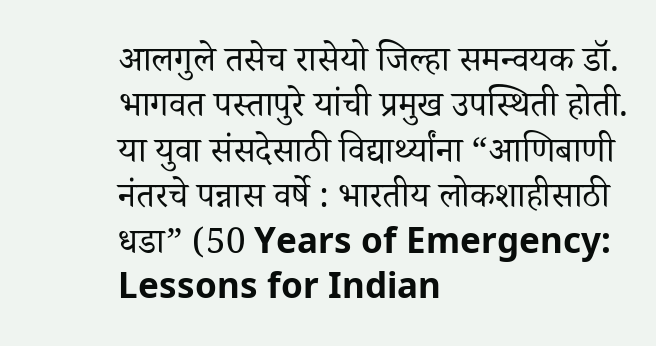आलगुले तसेच रासेयो जिल्हा समन्वयक डॉ. भागवत पस्तापुरे यांची प्रमुख उपस्थिती होती.
या युवा संसदेसाठी विद्यार्थ्यांना “आणिबाणी नंतरचे पन्नास वर्षे : भारतीय लोकशाहीसाठी धडा” (50 Years of Emergency: Lessons for Indian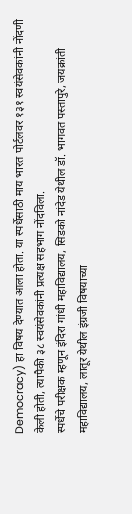Democracy) हा विषय देण्यात आला होता. या स्पर्धेसाठी माय भारत पोर्टलवर १३१ स्वयंसेवकांनी नोंदणी केली होती, त्यापैकी ३८ स्वयंसेवकांनी प्रत्यक्ष सहभाग नोंदविला.
स्पर्धेचे परीक्षक म्हणून इंदिरा गांधी महाविद्यालय, सिडको नांदेड येथील डॉ. भागवत पस्तापुरे, जयक्रांती महाविद्यालय, लातूर येथील इंग्रजी विषयाच्या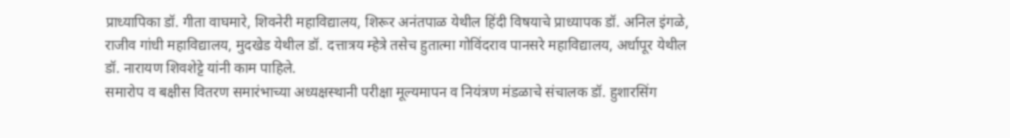प्राध्यापिका डॉ. गीता वाघमारे, शिवनेरी महाविद्यालय, शिरूर अनंतपाळ येथील हिंदी विषयाचे प्राध्यापक डॉ. अनिल इंगळे, राजीव गांधी महाविद्यालय, मुदखेड येथील डॉ. दत्तात्रय म्हेत्रे तसेच हुतात्मा गोविंदराव पानसरे महाविद्यालय, अर्धापूर येथील डॉ. नारायण शिवशेट्टे यांनी काम पाहिले.
समारोप व बक्षीस वितरण समारंभाच्या अध्यक्षस्थानी परीक्षा मूल्यमापन व नियंत्रण मंडळाचे संचालक डॉ. हुशारसिंग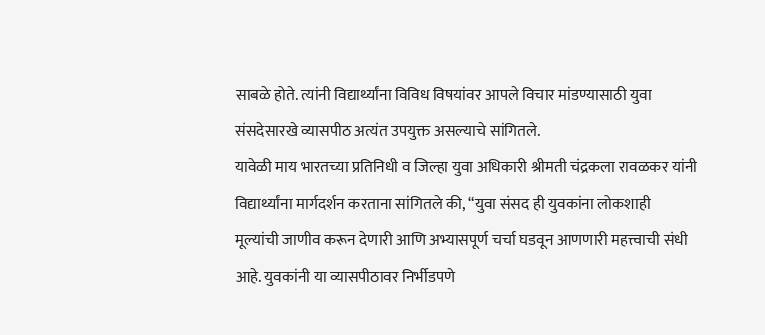साबळे होते. त्यांनी विद्यार्थ्यांना विविध विषयांवर आपले विचार मांडण्यासाठी युवा संसदेसारखे व्यासपीठ अत्यंत उपयुक्त असल्याचे सांगितले.
यावेळी माय भारतच्या प्रतिनिधी व जिल्हा युवा अधिकारी श्रीमती चंद्रकला रावळकर यांनी विद्यार्थ्यांना मार्गदर्शन करताना सांगितले की, “युवा संसद ही युवकांना लोकशाही मूल्यांची जाणीव करून देणारी आणि अभ्यासपूर्ण चर्चा घडवून आणणारी महत्त्वाची संधी आहे. युवकांनी या व्यासपीठावर निर्भीडपणे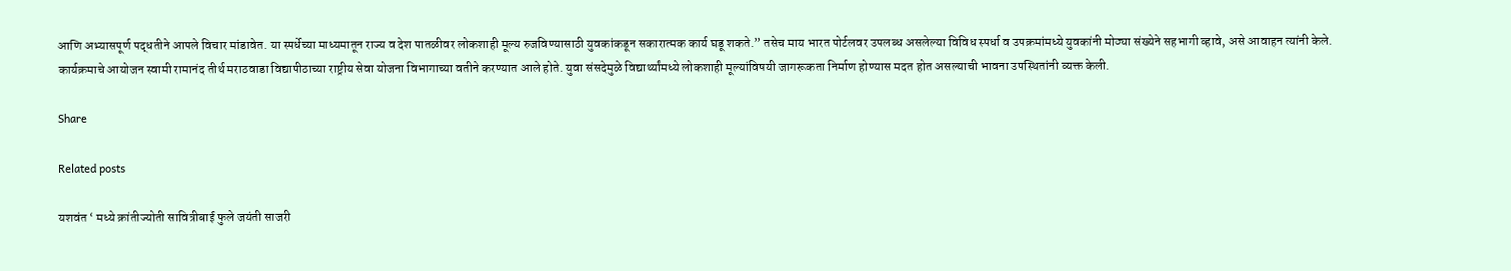आणि अभ्यासपूर्ण पद्धतीने आपले विचार मांडावेत. या स्पर्धेच्या माध्यमातून राज्य व देश पातळीवर लोकशाही मूल्य रुजविण्यासाठी युवकांकडून सकारात्मक कार्य घडू शकते.” तसेच माय भारत पोर्टलवर उपलब्ध असलेल्या विविध स्पर्धा व उपक्रमांमध्ये युवकांनी मोठ्या संख्येने सहभागी व्हावे, असे आवाहन त्यांनी केले.
कार्यक्रमाचे आयोजन स्वामी रामानंद तीर्थ मराठवाडा विद्यापीठाच्या राष्ट्रीय सेवा योजना विभागाच्या वतीने करण्यात आले होते. युवा संसदेमुळे विद्यार्थ्यांमध्ये लोकशाही मूल्यांविषयी जागरूकता निर्माण होण्यास मदत होत असल्याची भावना उपस्थितांनी व्यक्त केली.

Share

Related posts

यशवंत ‘ मध्ये क्रांतीज्योती सावित्रीबाई फुले जयंती साजरी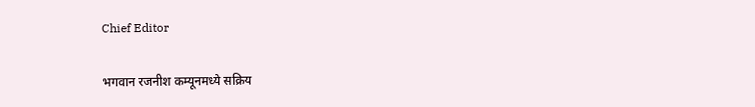Chief Editor

भगवान रजनीश कम्यूनमध्ये सक्रिय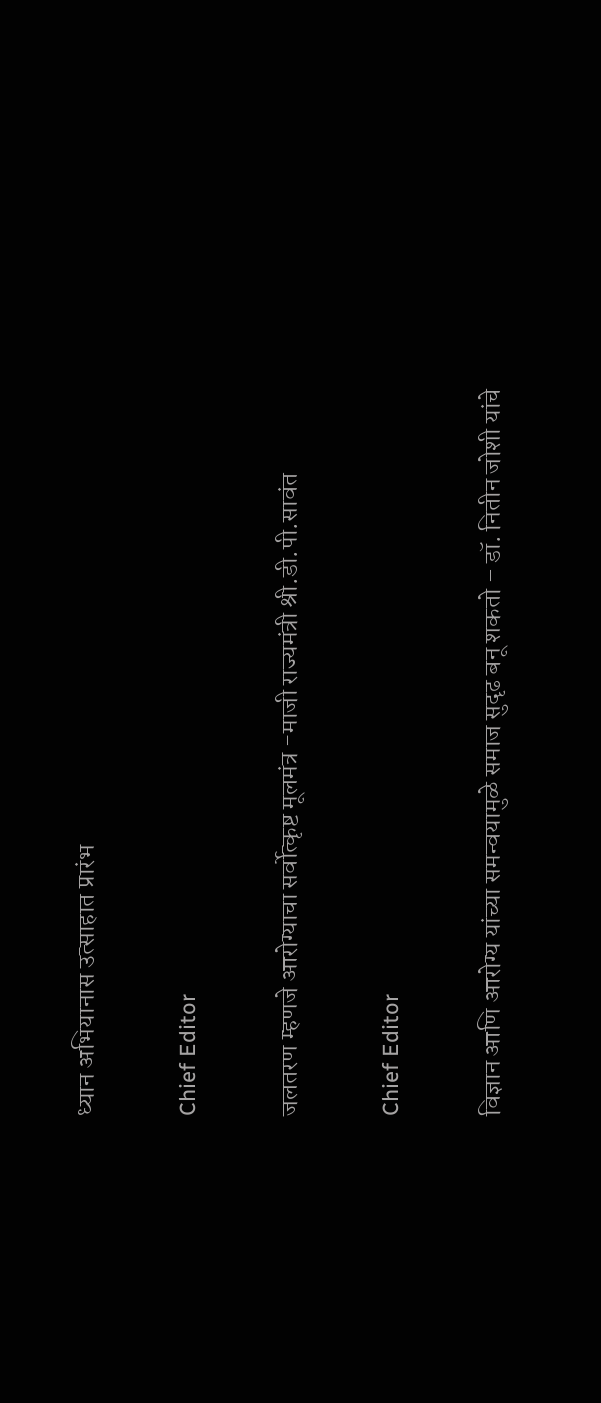ध्यान अभियानास उत्साहात प्रारंभ

Chief Editor

जलतरण म्हणजे आरोग्याचा सर्वोत्कृष्ट मूलमंत्र -माजी राज्यमंत्री श्री.डी.पी.सावंत

Chief Editor

विज्ञान आणि आरोग्य यांच्या समन्वयामुळे समाज सुदृढ बनू शकतो – डॉ. नितीन जोशी यांचे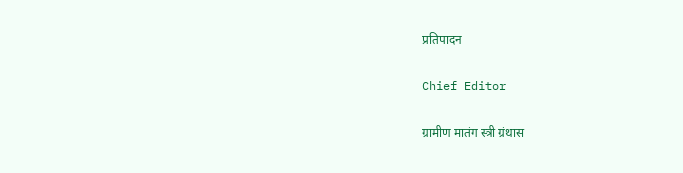प्रतिपादन

Chief Editor

ग्रामीण मातंग स्त्री ग्रंथास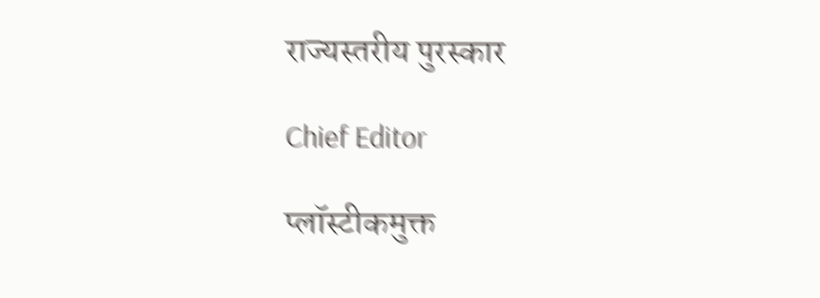राज्यस्तरीय पुरस्कार

Chief Editor

प्लॉस्टीकमुक्त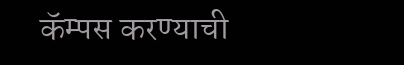कॅम्पस करण्याची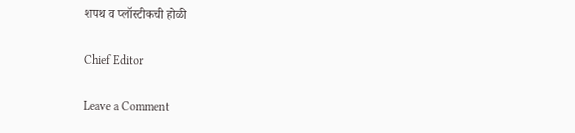शपथ व प्लॉस्टीकची होळी

Chief Editor

Leave a Comment